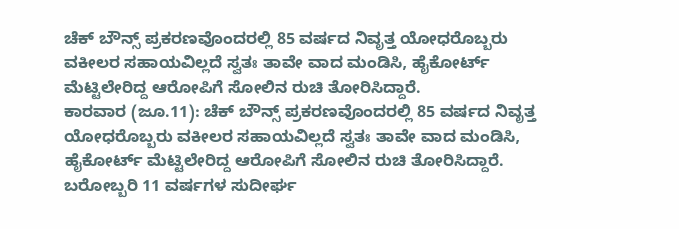ಚೆಕ್ ಬೌನ್ಸ್ ಪ್ರಕರಣವೊಂದರಲ್ಲಿ 85 ವರ್ಷದ ನಿವೃತ್ತ ಯೋಧರೊಬ್ಬರು ವಕೀಲರ ಸಹಾಯವಿಲ್ಲದೆ ಸ್ವತಃ ತಾವೇ ವಾದ ಮಂಡಿಸಿ, ಹೈಕೋರ್ಟ್ ಮೆಟ್ಟಿಲೇರಿದ್ದ ಆರೋಪಿಗೆ ಸೋಲಿನ ರುಚಿ ತೋರಿಸಿದ್ದಾರೆ.
ಕಾರವಾರ (ಜೂ.11): ಚೆಕ್ ಬೌನ್ಸ್ ಪ್ರಕರಣವೊಂದರಲ್ಲಿ 85 ವರ್ಷದ ನಿವೃತ್ತ ಯೋಧರೊಬ್ಬರು ವಕೀಲರ ಸಹಾಯವಿಲ್ಲದೆ ಸ್ವತಃ ತಾವೇ ವಾದ ಮಂಡಿಸಿ, ಹೈಕೋರ್ಟ್ ಮೆಟ್ಟಿಲೇರಿದ್ದ ಆರೋಪಿಗೆ ಸೋಲಿನ ರುಚಿ ತೋರಿಸಿದ್ದಾರೆ. ಬರೋಬ್ಬರಿ 11 ವರ್ಷಗಳ ಸುದೀರ್ಘ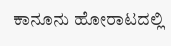ಕಾನೂನು ಹೋರಾಟದಲ್ಲಿ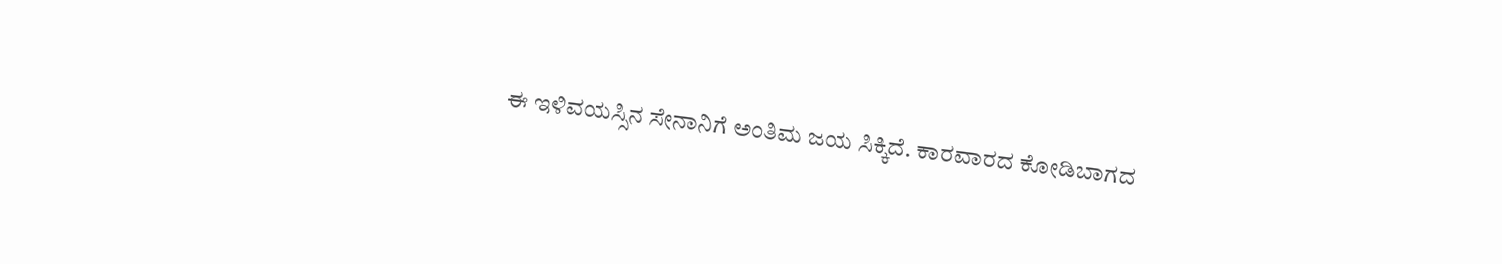ಈ ಇಳಿವಯಸ್ಸಿನ ಸೇನಾನಿಗೆ ಅಂತಿಮ ಜಯ ಸಿಕ್ಕಿದೆ. ಕಾರವಾರದ ಕೋಡಿಬಾಗದ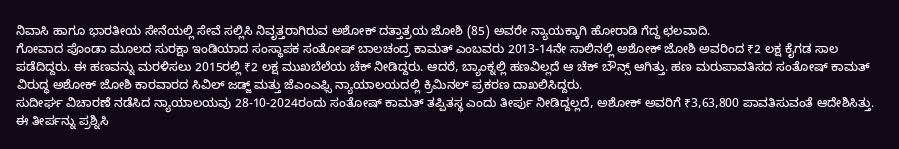ನಿವಾಸಿ ಹಾಗೂ ಭಾರತೀಯ ಸೇನೆಯಲ್ಲಿ ಸೇವೆ ಸಲ್ಲಿಸಿ ನಿವೃತ್ತರಾಗಿರುವ ಅಶೋಕ್ ದತ್ತಾತ್ರಯ ಜೋಶಿ (85) ಅವರೇ ನ್ಯಾಯಕ್ಕಾಗಿ ಹೋರಾಡಿ ಗೆದ್ದ ಛಲವಾದಿ.
ಗೋವಾದ ಪೊಂಡಾ ಮೂಲದ ಸುರಕ್ಷಾ ಇಂಡಿಯಾದ ಸಂಸ್ಥಾಪಕ ಸಂತೋಷ್ ಬಾಲಚಂದ್ರ ಕಾಮತ್ ಎಂಬವರು 2013-14ನೇ ಸಾಲಿನಲ್ಲಿ ಅಶೋಕ್ ಜೋಶಿ ಅವರಿಂದ ₹2 ಲಕ್ಷ ಕೈಗಡ ಸಾಲ ಪಡೆದಿದ್ದರು. ಈ ಹಣವನ್ನು ಮರಳಿಸಲು 2015ರಲ್ಲಿ ₹2 ಲಕ್ಷ ಮುಖಬೆಲೆಯ ಚೆಕ್ ನೀಡಿದ್ದರು. ಆದರೆ, ಬ್ಯಾಂಕ್ನಲ್ಲಿ ಹಣವಿಲ್ಲದೆ ಆ ಚೆಕ್ ಬೌನ್ಸ್ ಆಗಿತ್ತು. ಹಣ ಮರುಪಾವತಿಸದ ಸಂತೋಷ್ ಕಾಮತ್ ವಿರುದ್ಧ ಅಶೋಕ್ ಜೋಶಿ ಕಾರವಾರದ ಸಿವಿಲ್ ಜಡ್ಜ್ ಮತ್ತು ಜೆಎಂಎಫ್ಸಿ ನ್ಯಾಯಾಲಯದಲ್ಲಿ ಕ್ರಿಮಿನಲ್ ಪ್ರಕರಣ ದಾಖಲಿಸಿದ್ದರು.
ಸುದೀರ್ಘ ವಿಚಾರಣೆ ನಡೆಸಿದ ನ್ಯಾಯಾಲಯವು 28-10-2024ರಂದು ಸಂತೋಷ್ ಕಾಮತ್ ತಪ್ಪಿತಸ್ಥ ಎಂದು ತೀರ್ಪು ನೀಡಿದ್ದಲ್ಲದೆ, ಅಶೋಕ್ ಅವರಿಗೆ ₹3,63,800 ಪಾವತಿಸುವಂತೆ ಆದೇಶಿಸಿತ್ತು. ಈ ತೀರ್ಪನ್ನು ಪ್ರಶ್ನಿಸಿ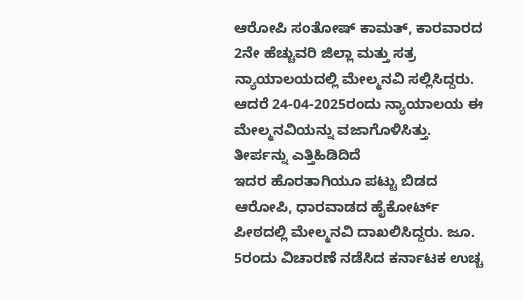ಆರೋಪಿ ಸಂತೋಷ್ ಕಾಮತ್, ಕಾರವಾರದ 2ನೇ ಹೆಚ್ಚುವರಿ ಜಿಲ್ಲಾ ಮತ್ತು ಸತ್ರ ನ್ಯಾಯಾಲಯದಲ್ಲಿ ಮೇಲ್ಮನವಿ ಸಲ್ಲಿಸಿದ್ದರು. ಆದರೆ 24-04-2025ರಂದು ನ್ಯಾಯಾಲಯ ಈ ಮೇಲ್ಮನವಿಯನ್ನು ವಜಾಗೊಳಿಸಿತ್ತು.
ತೀರ್ಪನ್ನು ಎತ್ತಿಹಿಡಿದಿದೆ
ಇದರ ಹೊರತಾಗಿಯೂ ಪಟ್ಟು ಬಿಡದ ಆರೋಪಿ, ಧಾರವಾಡದ ಹೈಕೋರ್ಟ್ ಪೀಠದಲ್ಲಿ ಮೇಲ್ಮನವಿ ದಾಖಲಿಸಿದ್ದರು. ಜೂ. 5ರಂದು ವಿಚಾರಣೆ ನಡೆಸಿದ ಕರ್ನಾಟಕ ಉಚ್ಚ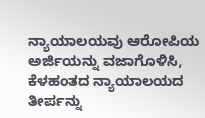ನ್ಯಾಯಾಲಯವು ಆರೋಪಿಯ ಅರ್ಜಿಯನ್ನು ವಜಾಗೊಳಿಸಿ, ಕೆಳಹಂತದ ನ್ಯಾಯಾಲಯದ ತೀರ್ಪನ್ನು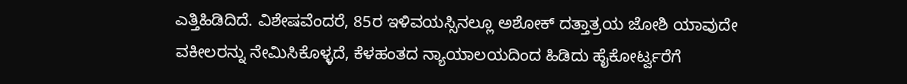ಎತ್ತಿಹಿಡಿದಿದೆ. ವಿಶೇಷವೆಂದರೆ, 85ರ ಇಳಿವಯಸ್ಸಿನಲ್ಲೂ ಅಶೋಕ್ ದತ್ತಾತ್ರಯ ಜೋಶಿ ಯಾವುದೇ ವಕೀಲರನ್ನು ನೇಮಿಸಿಕೊಳ್ಳದೆ, ಕೆಳಹಂತದ ನ್ಯಾಯಾಲಯದಿಂದ ಹಿಡಿದು ಹೈಕೋರ್ಟ್ವರೆಗೆ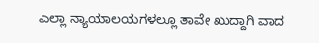ಎಲ್ಲಾ ನ್ಯಾಯಾಲಯಗಳಲ್ಲೂ ತಾವೇ ಖುದ್ದಾಗಿ ವಾದ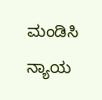ಮಂಡಿಸಿ ನ್ಯಾಯ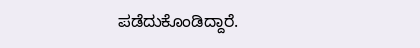ಪಡೆದುಕೊಂಡಿದ್ದಾರೆ.